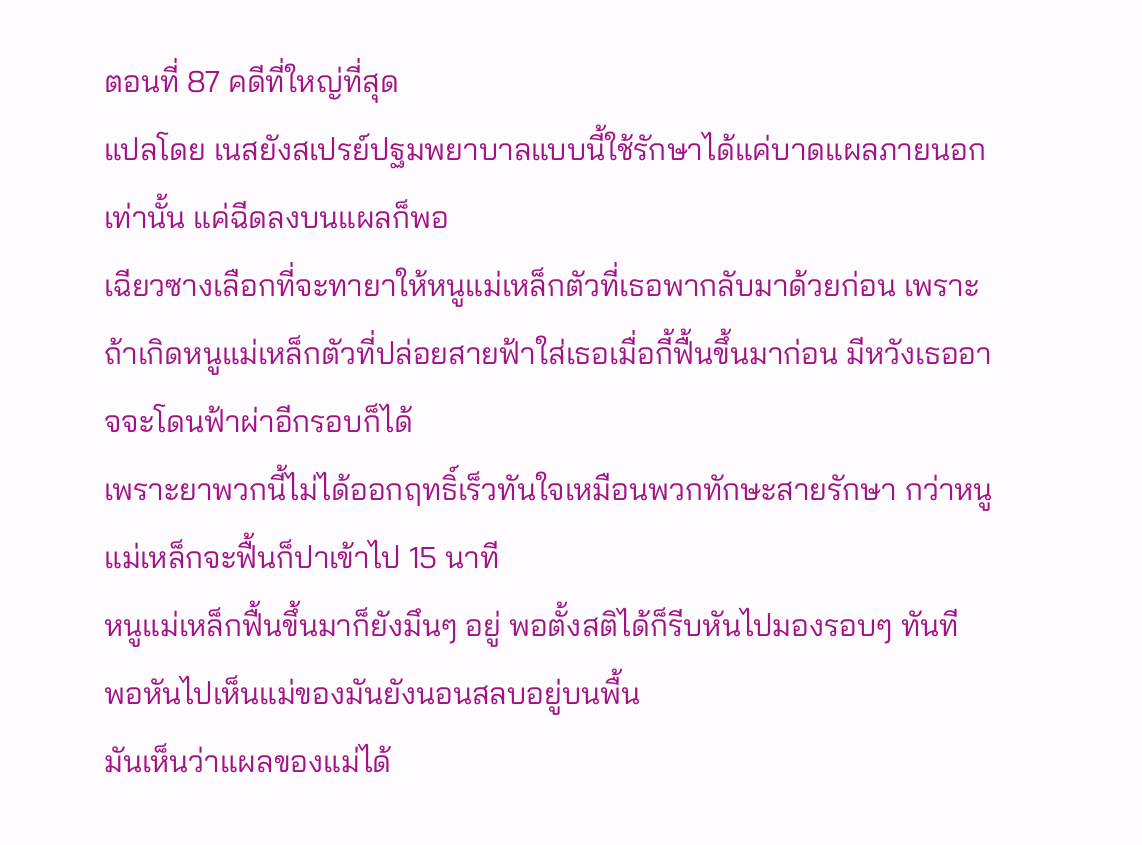ตอนที่ 87 คดีที่ใหญ่ที่สุด
แปลโดย เนสยังสเปรย์ปฐมพยาบาลแบบนี้ใช้รักษาได้แค่บาดแผลภายนอกเท่านั้น แค่ฉีดลงบนแผลก็พอ
เฉียวซางเลือกที่จะทายาให้หนูแม่เหล็กตัวที่เธอพากลับมาด้วยก่อน เพราะถ้าเกิดหนูแม่เหล็กตัวที่ปล่อยสายฟ้าใส่เธอเมื่อกี้ฟื้นขึ้นมาก่อน มีหวังเธออาจจะโดนฟ้าผ่าอีกรอบก็ได้
เพราะยาพวกนี้ไม่ได้ออกฤทธิ์เร็วทันใจเหมือนพวกทักษะสายรักษา กว่าหนูแม่เหล็กจะฟื้นก็ปาเข้าไป 15 นาที
หนูแม่เหล็กฟื้นขึ้นมาก็ยังมึนๆ อยู่ พอตั้งสติได้ก็รีบหันไปมองรอบๆ ทันที
พอหันไปเห็นแม่ของมันยังนอนสลบอยู่บนพื้น
มันเห็นว่าแผลของแม่ได้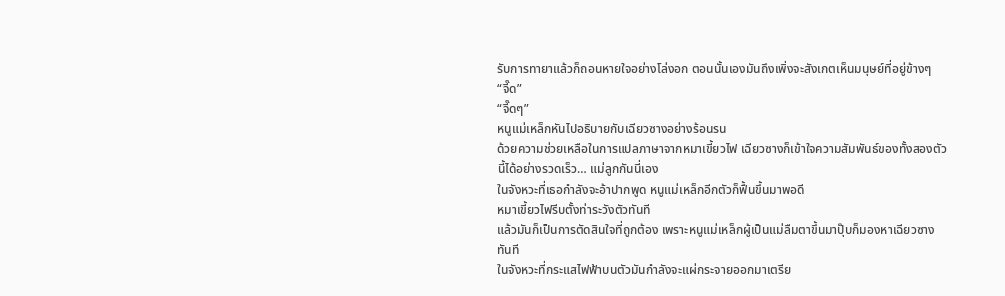รับการทายาแล้วก็ถอนหายใจอย่างโล่งอก ตอนนั้นเองมันถึงเพิ่งจะสังเกตเห็นมนุษย์ที่อยู่ข้างๆ
“จี๊ด”
“จี๊ดๆ”
หนูแม่เหล็กหันไปอธิบายกับเฉียวซางอย่างร้อนรน
ด้วยความช่วยเหลือในการแปลภาษาจากหมาเขี้ยวไฟ เฉียวซางก็เข้าใจความสัมพันธ์ของทั้งสองตัวนี้ได้อย่างรวดเร็ว… แม่ลูกกันนี่เอง
ในจังหวะที่เธอกำลังจะอ้าปากพูด หนูแม่เหล็กอีกตัวก็ฟื้นขึ้นมาพอดี
หมาเขี้ยวไฟรีบตั้งท่าระวังตัวทันที
แล้วมันก็เป็นการตัดสินใจที่ถูกต้อง เพราะหนูแม่เหล็กผู้เป็นแม่ลืมตาขึ้นมาปุ๊บก็มองหาเฉียวซางทันที
ในจังหวะที่กระแสไฟฟ้าบนตัวมันกำลังจะแผ่กระจายออกมาเตรีย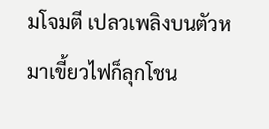มโจมตี เปลวเพลิงบนตัวหมาเขี้ยวไฟก็ลุกโชน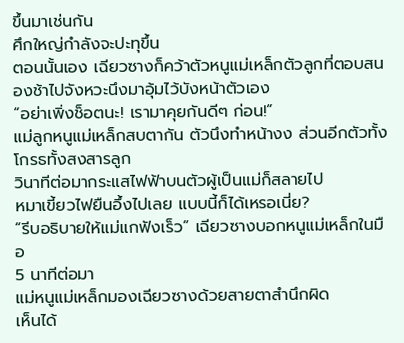ขึ้นมาเช่นกัน
ศึกใหญ่กำลังจะปะทุขึ้น
ตอนนั้นเอง เฉียวซางก็คว้าตัวหนูแม่เหล็กตัวลูกที่ตอบสนองช้าไปจังหวะนึงมาอุ้มไว้บังหน้าตัวเอง
“อย่าเพิ่งช็อตนะ! เรามาคุยกันดีๆ ก่อน!”
แม่ลูกหนูแม่เหล็กสบตากัน ตัวนึงทำหน้างง ส่วนอีกตัวทั้งโกรธทั้งสงสารลูก
วินาทีต่อมากระแสไฟฟ้าบนตัวผู้เป็นแม่ก็สลายไป
หมาเขี้ยวไฟยืนอึ้งไปเลย แบบนี้ก็ได้เหรอเนี่ย?
“รีบอธิบายให้แม่แกฟังเร็ว” เฉียวซางบอกหนูแม่เหล็กในมือ
5 นาทีต่อมา
แม่หนูแม่เหล็กมองเฉียวซางด้วยสายตาสำนึกผิด
เห็นได้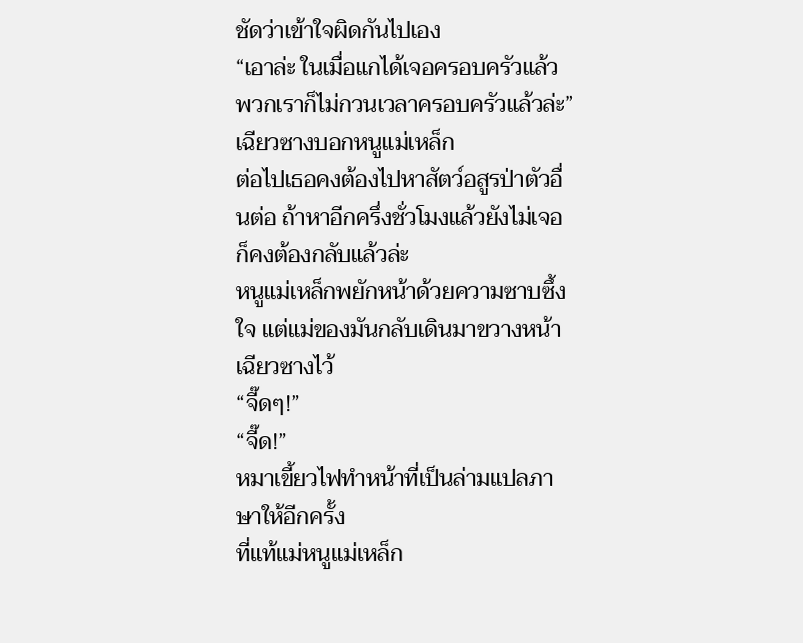ชัดว่าเข้าใจผิดกันไปเอง
“เอาล่ะ ในเมื่อแกได้เจอครอบครัวแล้ว พวกเราก็ไม่กวนเวลาครอบครัวแล้วล่ะ” เฉียวซางบอกหนูแม่เหล็ก
ต่อไปเธอคงต้องไปหาสัตว์อสูรป่าตัวอื่นต่อ ถ้าหาอีกครึ่งชั่วโมงแล้วยังไม่เจอก็คงต้องกลับแล้วล่ะ
หนูแม่เหล็กพยักหน้าด้วยความซาบซึ้งใจ แต่แม่ของมันกลับเดินมาขวางหน้าเฉียวซางไว้
“จี๊ดๆ!”
“จี๊ด!”
หมาเขี้ยวไฟทำหน้าที่เป็นล่ามแปลภาษาให้อีกครั้ง
ที่แท้แม่หนูแม่เหล็ก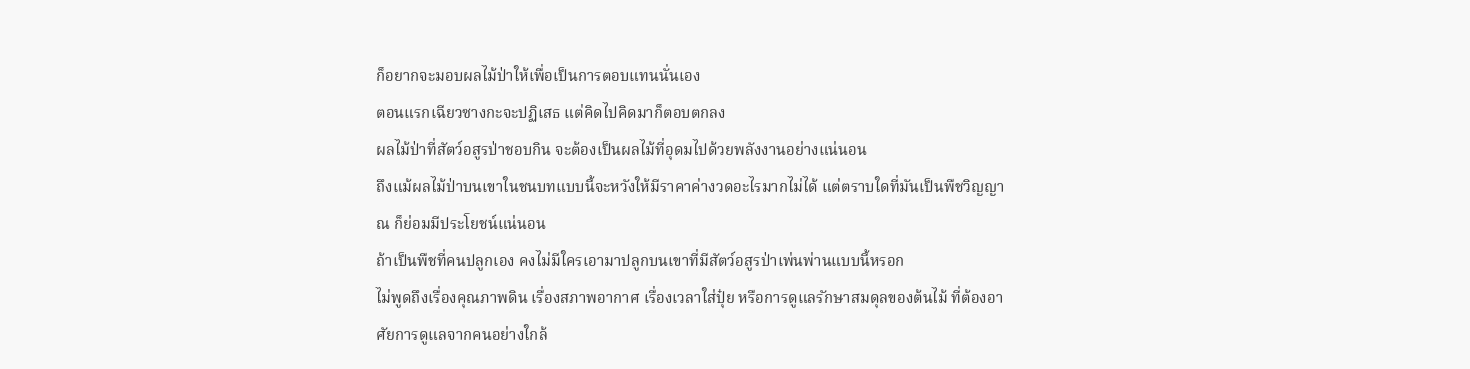ก็อยากจะมอบผลไม้ป่าให้เพื่อเป็นการตอบแทนนั่นเอง
ตอนแรกเฉียวซางกะจะปฏิเสธ แต่คิดไปคิดมาก็ตอบตกลง
ผลไม้ป่าที่สัตว์อสูรป่าชอบกิน จะต้องเป็นผลไม้ที่อุดมไปด้วยพลังงานอย่างแน่นอน
ถึงแม้ผลไม้ป่าบนเขาในชนบทแบบนี้จะหวังให้มีราคาค่างวดอะไรมากไม่ได้ แต่ตราบใดที่มันเป็นพืชวิญญาณ ก็ย่อมมีประโยชน์แน่นอน
ถ้าเป็นพืชที่คนปลูกเอง คงไม่มีใครเอามาปลูกบนเขาที่มีสัตว์อสูรป่าเพ่นพ่านแบบนี้หรอก
ไม่พูดถึงเรื่องคุณภาพดิน เรื่องสภาพอากาศ เรื่องเวลาใส่ปุ๋ย หรือการดูแลรักษาสมดุลของต้นไม้ ที่ต้องอาศัยการดูแลจากคนอย่างใกล้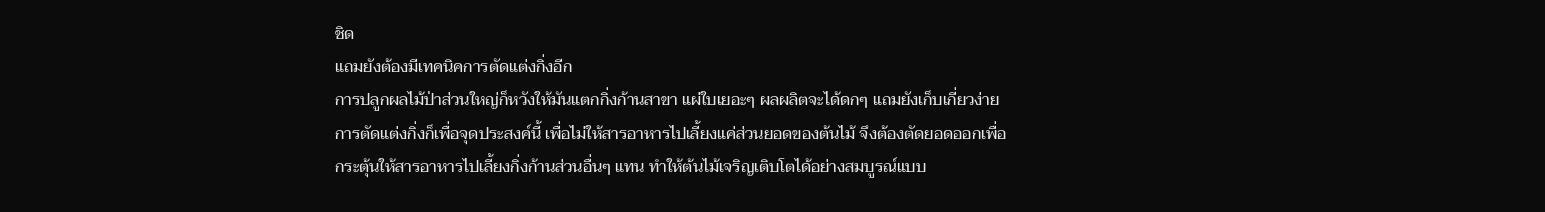ชิด
แถมยังต้องมีเทคนิคการตัดแต่งกิ่งอีก
การปลูกผลไม้ป่าส่วนใหญ่ก็หวังให้มันแตกกิ่งก้านสาขา แผ่ใบเยอะๆ ผลผลิตจะได้ดกๆ แถมยังเก็บเกี่ยวง่าย
การตัดแต่งกิ่งก็เพื่อจุดประสงค์นี้ เพื่อไม่ให้สารอาหารไปเลี้ยงแค่ส่วนยอดของต้นไม้ จึงต้องตัดยอดออกเพื่อกระตุ้นให้สารอาหารไปเลี้ยงกิ่งก้านส่วนอื่นๆ แทน ทำให้ต้นไม้เจริญเติบโตได้อย่างสมบูรณ์แบบ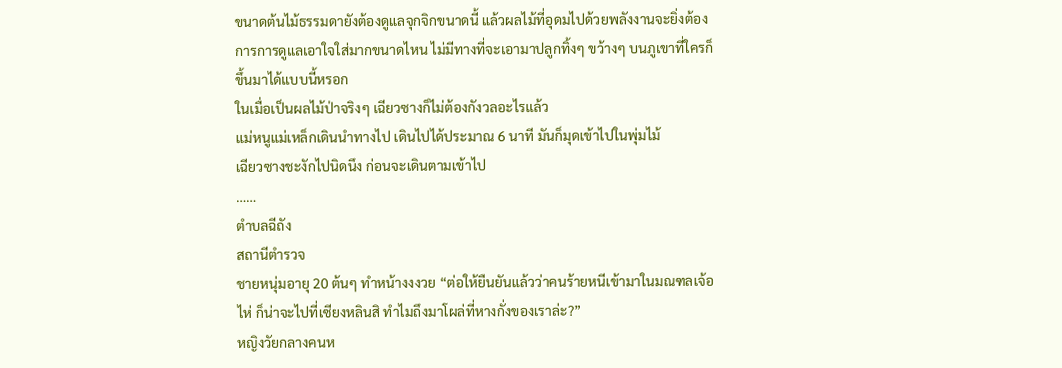ขนาดต้นไม้ธรรมดายังต้องดูแลจุกจิกขนาดนี้ แล้วผลไม้ที่อุดมไปด้วยพลังงานจะยิ่งต้องการการดูแลเอาใจใส่มากขนาดไหน ไม่มีทางที่จะเอามาปลูกทิ้งๆ ขว้างๆ บนภูเขาที่ใครก็ขึ้นมาได้แบบนี้หรอก
ในเมื่อเป็นผลไม้ป่าจริงๆ เฉียวซางก็ไม่ต้องกังวลอะไรแล้ว
แม่หนูแม่เหล็กเดินนำทางไป เดินไปได้ประมาณ 6 นาที มันก็มุดเข้าไปในพุ่มไม้
เฉียวซางชะงักไปนิดนึง ก่อนจะเดินตามเข้าไป
……
ตำบลฉีถัง
สถานีตำรวจ
ชายหนุ่มอายุ 20 ต้นๆ ทำหน้างงงวย “ต่อให้ยืนยันแล้วว่าคนร้ายหนีเข้ามาในมณฑลเจ้อไห่ ก็น่าจะไปที่เซียงหลินสิ ทำไมถึงมาโผล่ที่หางกั่งของเราล่ะ?”
หญิงวัยกลางคนห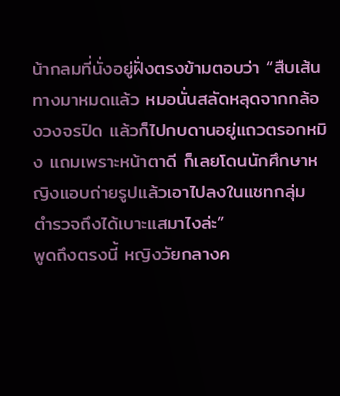น้ากลมที่นั่งอยู่ฝั่งตรงข้ามตอบว่า “สืบเส้นทางมาหมดแล้ว หมอนั่นสลัดหลุดจากกล้องวงจรปิด แล้วก็ไปกบดานอยู่แถวตรอกหมิง แถมเพราะหน้าตาดี ก็เลยโดนนักศึกษาหญิงแอบถ่ายรูปแล้วเอาไปลงในแชทกลุ่ม ตำรวจถึงได้เบาะแสมาไงล่ะ”
พูดถึงตรงนี้ หญิงวัยกลางค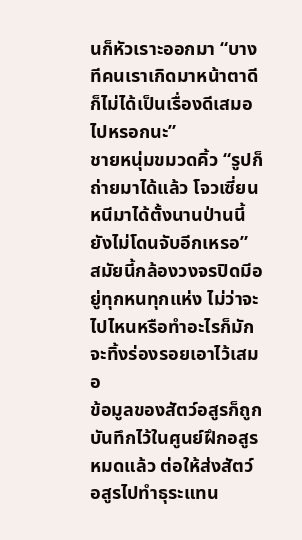นก็หัวเราะออกมา “บางทีคนเราเกิดมาหน้าตาดีก็ไม่ได้เป็นเรื่องดีเสมอไปหรอกนะ”
ชายหนุ่มขมวดคิ้ว “รูปก็ถ่ายมาได้แล้ว โจวเซี่ยนหนีมาได้ตั้งนานป่านนี้ยังไม่โดนจับอีกเหรอ”
สมัยนี้กล้องวงจรปิดมีอยู่ทุกหนทุกแห่ง ไม่ว่าจะไปไหนหรือทำอะไรก็มักจะทิ้งร่องรอยเอาไว้เสมอ
ข้อมูลของสัตว์อสูรก็ถูกบันทึกไว้ในศูนย์ฝึกอสูรหมดแล้ว ต่อให้ส่งสัตว์อสูรไปทำธุระแทน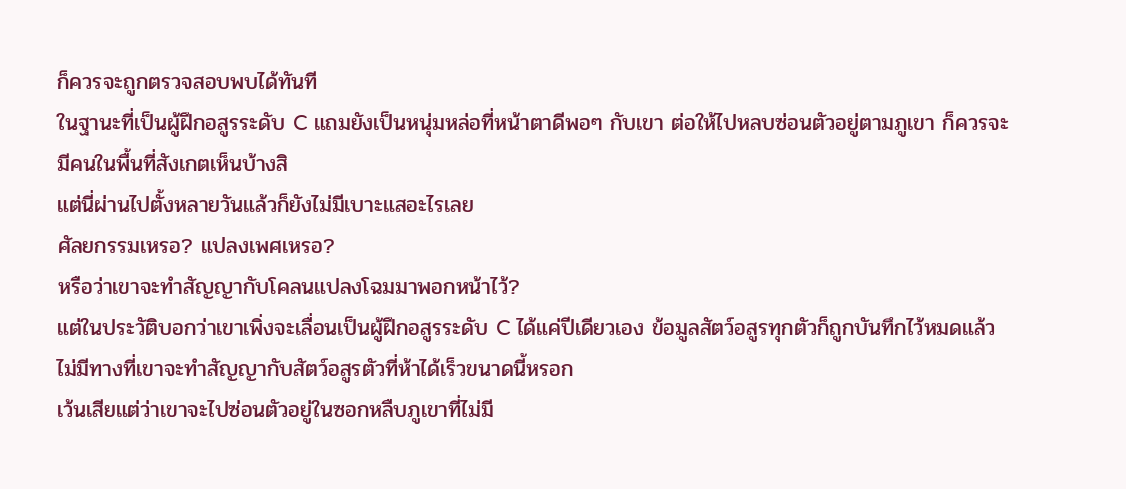ก็ควรจะถูกตรวจสอบพบได้ทันที
ในฐานะที่เป็นผู้ฝึกอสูรระดับ C แถมยังเป็นหนุ่มหล่อที่หน้าตาดีพอๆ กับเขา ต่อให้ไปหลบซ่อนตัวอยู่ตามภูเขา ก็ควรจะมีคนในพื้นที่สังเกตเห็นบ้างสิ
แต่นี่ผ่านไปตั้งหลายวันแล้วก็ยังไม่มีเบาะแสอะไรเลย
ศัลยกรรมเหรอ? แปลงเพศเหรอ?
หรือว่าเขาจะทำสัญญากับโคลนแปลงโฉมมาพอกหน้าไว้?
แต่ในประวัติบอกว่าเขาเพิ่งจะเลื่อนเป็นผู้ฝึกอสูรระดับ C ได้แค่ปีเดียวเอง ข้อมูลสัตว์อสูรทุกตัวก็ถูกบันทึกไว้หมดแล้ว ไม่มีทางที่เขาจะทำสัญญากับสัตว์อสูรตัวที่ห้าได้เร็วขนาดนี้หรอก
เว้นเสียแต่ว่าเขาจะไปซ่อนตัวอยู่ในซอกหลืบภูเขาที่ไม่มี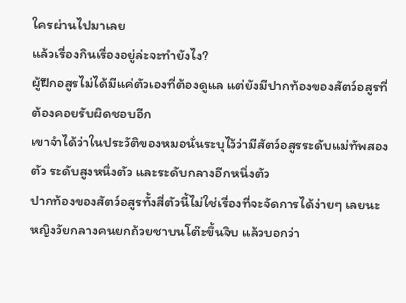ใครผ่านไปมาเลย
แล้วเรื่องกินเรื่องอยู่ล่ะจะทำยังไง?
ผู้ฝึกอสูรไม่ได้มีแค่ตัวเองที่ต้องดูแล แต่ยังมีปากท้องของสัตว์อสูรที่ต้องคอยรับผิดชอบอีก
เขาจำได้ว่าในประวัติของหมอนั่นระบุไว้ว่ามีสัตว์อสูรระดับแม่ทัพสองตัว ระดับสูงหนึ่งตัว และระดับกลางอีกหนึ่งตัว
ปากท้องของสัตว์อสูรทั้งสี่ตัวนี้ไม่ใช่เรื่องที่จะจัดการได้ง่ายๆ เลยนะ
หญิงวัยกลางคนยกถ้วยชาบนโต๊ะขึ้นจิบ แล้วบอกว่า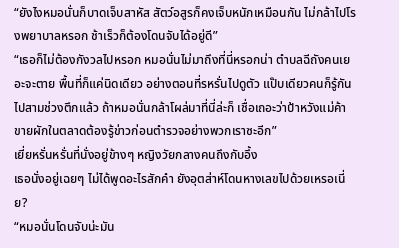“ยังไงหมอนั่นก็บาดเจ็บสาหัส สัตว์อสูรก็คงเจ็บหนักเหมือนกัน ไม่กล้าไปโรงพยาบาลหรอก ช้าเร็วก็ต้องโดนจับได้อยู่ดี”
“เธอก็ไม่ต้องกังวลไปหรอก หมอนั่นไม่มาถึงที่นี่หรอกน่า ตำบลฉีถังคนเยอะจะตาย พื้นที่ก็แค่นิดเดียว อย่างตอนที่รหรั่นไปดูตัว แป๊บเดียวคนก็รู้กันไปสามช่วงตึกแล้ว ถ้าหมอนั่นกล้าโผล่มาที่นี่ล่ะก็ เชื่อเถอะว่าป้าหวังแม่ค้าขายผักในตลาดต้องรู้ข่าวก่อนตำรวจอย่างพวกเราซะอีก”
เยี่ยหรั่นหรั่นที่นั่งอยู่ข้างๆ หญิงวัยกลางคนถึงกับอึ้ง
เธอนั่งอยู่เฉยๆ ไม่ได้พูดอะไรสักคำ ยังอุตส่าห์โดนหางเลขไปด้วยเหรอเนี่ย?
“หมอนั่นโดนจับน่ะมัน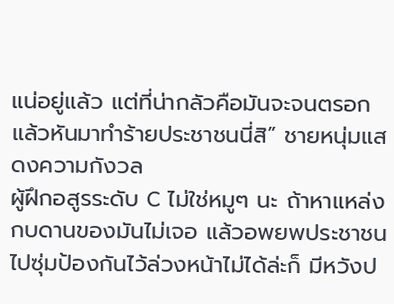แน่อยู่แล้ว แต่ที่น่ากลัวคือมันจะจนตรอกแล้วหันมาทำร้ายประชาชนนี่สิ” ชายหนุ่มแสดงความกังวล
ผู้ฝึกอสูรระดับ C ไม่ใช่หมูๆ นะ ถ้าหาแหล่งกบดานของมันไม่เจอ แล้วอพยพประชาชนไปซุ่มป้องกันไว้ล่วงหน้าไม่ได้ล่ะก็ มีหวังป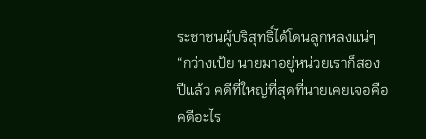ระชาชนผู้บริสุทธิ์ได้โดนลูกหลงแน่ๆ
“กว่างเป้ย นายมาอยู่หน่วยเราก็สองปีแล้ว คดีที่ใหญ่ที่สุดที่นายเคยเจอคือคดีอะไร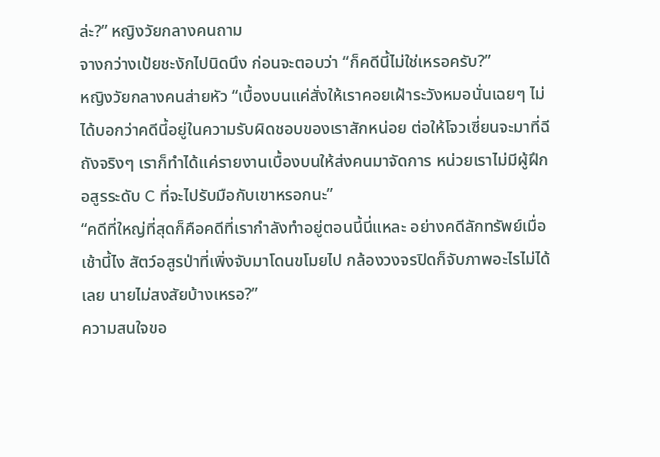ล่ะ?” หญิงวัยกลางคนถาม
จางกว่างเป้ยชะงักไปนิดนึง ก่อนจะตอบว่า “ก็คดีนี้ไม่ใช่เหรอครับ?”
หญิงวัยกลางคนส่ายหัว “เบื้องบนแค่สั่งให้เราคอยเฝ้าระวังหมอนั่นเฉยๆ ไม่ได้บอกว่าคดีนี้อยู่ในความรับผิดชอบของเราสักหน่อย ต่อให้โจวเซี่ยนจะมาที่ฉีถังจริงๆ เราก็ทำได้แค่รายงานเบื้องบนให้ส่งคนมาจัดการ หน่วยเราไม่มีผู้ฝึกอสูรระดับ C ที่จะไปรับมือกับเขาหรอกนะ”
“คดีที่ใหญ่ที่สุดก็คือคดีที่เรากำลังทำอยู่ตอนนี้นี่แหละ อย่างคดีลักทรัพย์เมื่อเช้านี้ไง สัตว์อสูรป่าที่เพิ่งจับมาโดนขโมยไป กล้องวงจรปิดก็จับภาพอะไรไม่ได้เลย นายไม่สงสัยบ้างเหรอ?”
ความสนใจขอ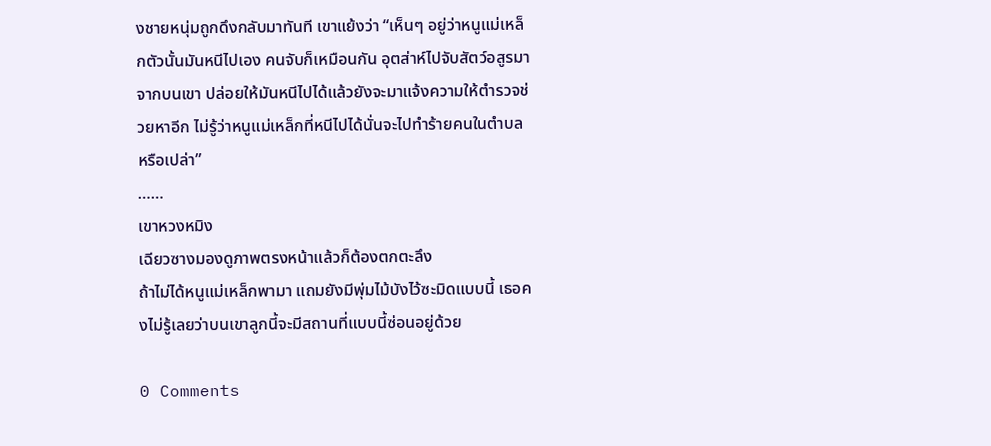งชายหนุ่มถูกดึงกลับมาทันที เขาแย้งว่า “เห็นๆ อยู่ว่าหนูแม่เหล็กตัวนั้นมันหนีไปเอง คนจับก็เหมือนกัน อุตส่าห์ไปจับสัตว์อสูรมาจากบนเขา ปล่อยให้มันหนีไปได้แล้วยังจะมาแจ้งความให้ตำรวจช่วยหาอีก ไม่รู้ว่าหนูแม่เหล็กที่หนีไปได้นั่นจะไปทำร้ายคนในตำบลหรือเปล่า”
……
เขาหวงหมิง
เฉียวซางมองดูภาพตรงหน้าแล้วก็ต้องตกตะลึง
ถ้าไม่ได้หนูแม่เหล็กพามา แถมยังมีพุ่มไม้บังไว้ซะมิดแบบนี้ เธอคงไม่รู้เลยว่าบนเขาลูกนี้จะมีสถานที่แบบนี้ซ่อนอยู่ด้วย

0 Comments